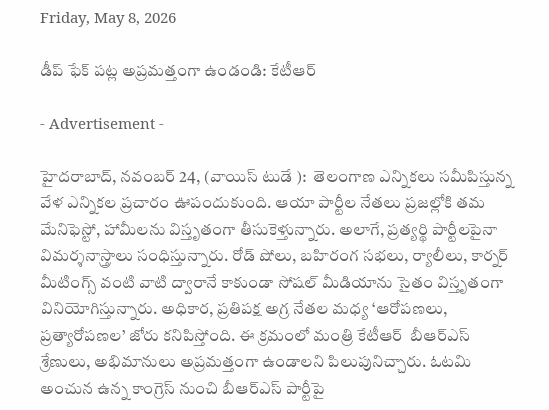Friday, May 8, 2026

డీప్ ఫేక్ పట్ల అప్రమత్తంగా ఉండండి: కేటీఆర్

- Advertisement -

హైదరాబాద్, నవంబర్ 24, (వాయిస్ టుడే ):  తెలంగాణ ఎన్నికలు సమీపిస్తున్న వేళ ఎన్నికల ప్రచారం ఊపందుకుంది. ఆయా పార్టీల నేతలు ప్రజల్లోకి తమ మేనిఫెస్టో, హామీలను విస్తృతంగా తీసుకెళ్తున్నారు. అలాగే, ప్రత్యర్థి పార్టీలపైనా విమర్శనాస్త్రాలు సంధిస్తున్నారు. రోడ్ షోలు, బహిరంగ సభలు, ర్యాలీలు, కార్నర్ మీటింగ్స్ వంటి వాటి ద్వారానే కాకుండా సోషల్ మీడియాను సైతం విస్తృతంగా వినియోగిస్తున్నారు. అధికార, ప్రతిపక్ష అగ్ర నేతల మధ్య ‘ఆరోపణలు, ప్రత్యారోపణల’ జోరు కనిపిస్తోంది. ఈ క్రమంలో మంత్రి కేటీఆర్  బీఆర్ఎస్  శ్రేణులు, అభిమానులు అప్రమత్తంగా ఉండాలని పిలుపునిచ్చారు. ఓటమి అంచున ఉన్న కాంగ్రెస్ నుంచి బీఆర్ఎస్ పార్టీపై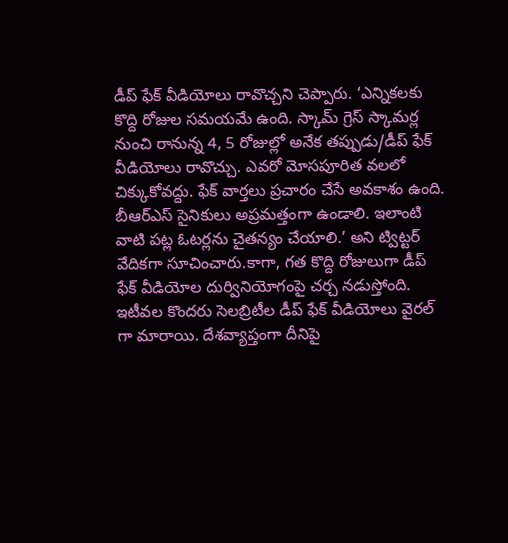డీప్ ఫేక్ వీడియోలు రావొచ్చని చెప్పారు. ‘ఎన్నికలకు కొద్ది రోజుల సమయమే ఉంది. స్కామ్ గ్రెస్ స్కామర్ల నుంచి రానున్న 4, 5 రోజుల్లో అనేక తప్పుడు/డీప్ ఫేక్ వీడియోలు రావొచ్చు. ఎవరో మోసపూరిత వలలో చిక్కుకోవద్దు. ఫేక్ వార్తలు ప్రచారం చేసే అవకాశం ఉంది. బీఆర్ఎస్ సైనికులు అప్రమత్తంగా ఉండాలి. ఇలాంటి వాటి పట్ల ఓటర్లను చైతన్యం చేయాలి.’ అని ట్విట్టర్ వేదికగా సూచించారు.కాగా, గత కొద్ది రోజులుగా డీప్ ఫేక్ వీడియోల దుర్వినియోగంపై చర్చ నడుస్తోంది. ఇటీవల కొందరు సెలబ్రిటీల డీప్ ఫేక్ వీడియోలు వైరల్ గా మారాయి. దేశవ్యాప్తంగా దీనిపై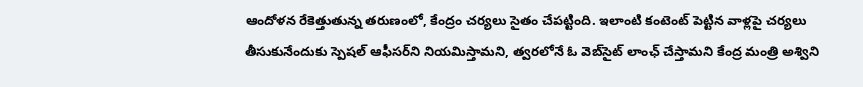ఆందోళన రేకెత్తుతున్న తరుణంలో, కేంద్రం చర్యలు సైతం చేపట్టింది. ఇలాంటి కంటెంట్ పెట్టిన వాళ్లపై చర్యలు తీసుకునేందుకు స్పెషల్ ఆఫీసర్‌ని నియమిస్తామని, త్వరలోనే ఓ వెబ్‌సైట్‌ లాంఛ్ చేస్తామని కేంద్ర మంత్రి అశ్విని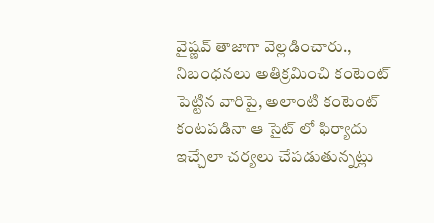వైష్ణవ్ తాజాగా వెల్లడించారు., నిబంధనలు అతిక్రమించి కంటెంట్ పెట్టిన వారిపై, అలాంటి కంటెంట్ కంటపడినా ఆ సైట్ లో ఫిర్యాదు ఇచ్చేలా చర్యలు చేపడుతున్నట్లు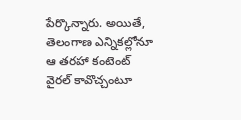పేర్కొన్నారు. అయితే, తెలంగాణ ఎన్నికల్లోనూ ఆ తరహా కంటెంట్ వైరల్ కావొచ్చంటూ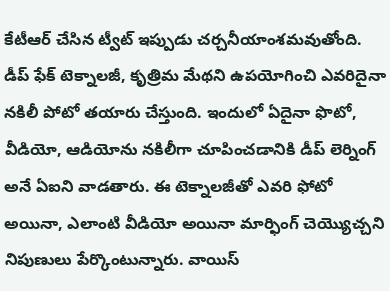కేటీఆర్ చేసిన ట్వీట్ ఇప్పుడు చర్చనీయాంశమవుతోంది. డీప్ ఫేక్ టెక్నాలజీ, కృత్రిమ మేథని ఉపయోగించి ఎవరిదైనా నకిలీ పోటో తయారు చేస్తుంది. ఇందులో ఏదైనా ఫొటో, వీడియో, ఆడియోను నకిలీగా చూపించడానికి డీప్ లెర్నింగ్ అనే ఏఐని వాడతారు. ఈ టెక్నాలజీతో ఎవరి ఫోటో అయినా, ఎలాంటి వీడియో అయినా మార్ఫింగ్ చెయ్యొచ్చని నిపుణులు పేర్కొంటున్నారు. వాయిస్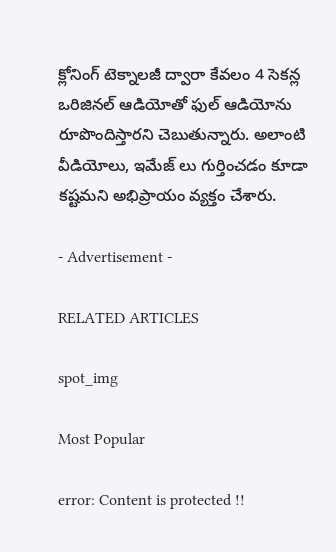క్లోనింగ్ టెక్నాలజీ ద్వారా కేవలం 4 సెకన్ల ఒరిజినల్ ఆడియోతో ఫుల్ ఆడియోను రూపొందిస్తారని చెబుతున్నారు. అలాంటి వీడియోలు, ఇమేజ్ లు గుర్తించడం కూడా కష్టమని అభిప్రాయం వ్యక్తం చేశారు.

- Advertisement -

RELATED ARTICLES

spot_img

Most Popular

error: Content is protected !!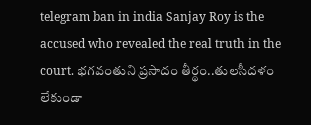telegram ban in india Sanjay Roy is the accused who revealed the real truth in the court. భగవంతుని ప్రసాదం తీర్థం..తులసీదళం లేకుండా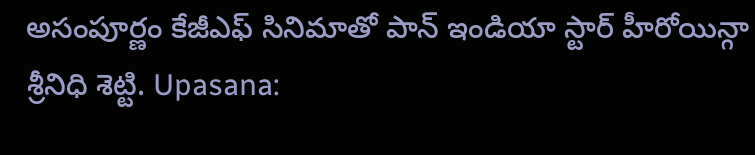అసంపూర్ణం కేజీఎఫ్ సినిమాతో పాన్ ఇండియా స్టార్ హీరోయిన్గా శ్రీనిధి శెట్టి. Upasana: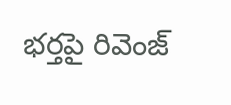భర్తపై రివెంజ్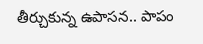తీర్చుకున్న ఉపాసన.. పాపం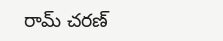రామ్ చరణ్